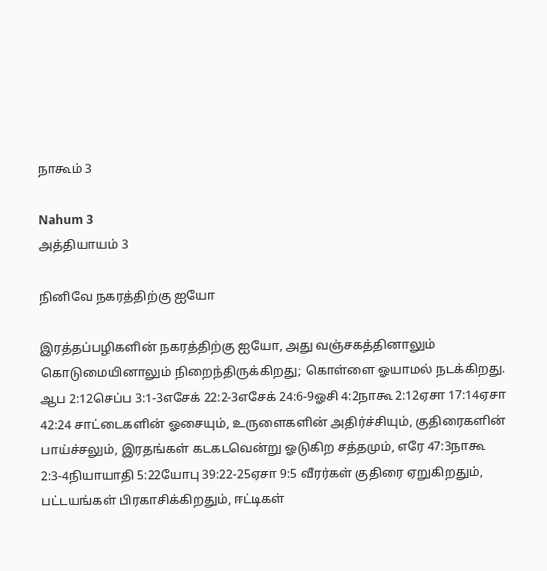நாகூம் 3

Nahum 3
அத்தியாயம் 3

நினிவே நகரத்திற்கு ஐயோ

இரத்தப்பழிகளின் நகரத்திற்கு ஐயோ, அது வஞ்சகத்தினாலும் கொடுமையினாலும் நிறைந்திருக்கிறது; கொள்ளை ஓயாமல் நடக்கிறது. ஆப 2:12செப்ப 3:1-3எசேக் 22:2-3எசேக் 24:6-9ஓசி 4:2நாகூ 2:12ஏசா 17:14ஏசா 42:24 சாட்டைகளின் ஓசையும், உருளைகளின் அதிர்ச்சியும், குதிரைகளின் பாய்ச்சலும், இரதங்கள் கடகடவென்று ஓடுகிற சத்தமும், எரே 47:3நாகூ 2:3-4நியாயாதி 5:22யோபு 39:22-25ஏசா 9:5 வீரர்கள் குதிரை ஏறுகிறதும், பட்டயங்கள் பிரகாசிக்கிறதும், ஈட்டிகள்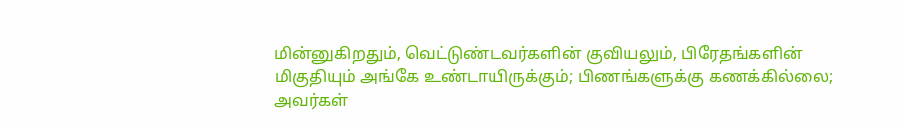மின்னுகிறதும், வெட்டுண்டவர்களின் குவியலும், பிரேதங்களின் மிகுதியும் அங்கே உண்டாயிருக்கும்; பிணங்களுக்கு கணக்கில்லை; அவர்கள்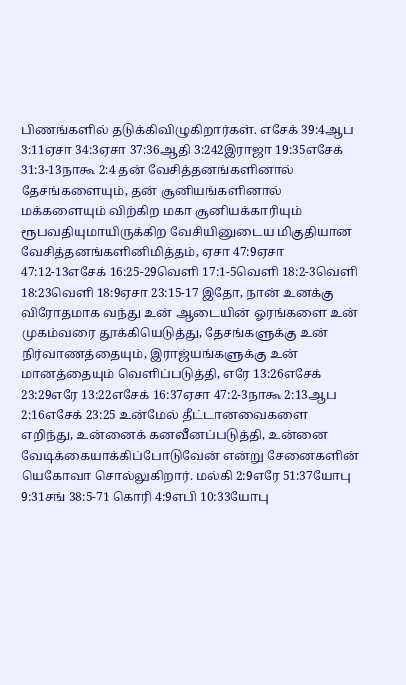பிணங்களில் தடுக்கிவிழுகிறார்கள். எசேக் 39:4ஆப 3:11ஏசா 34:3ஏசா 37:36ஆதி 3:242இராஜா 19:35எசேக் 31:3-13நாகூ 2:4 தன் வேசித்தனங்களினால் தேசங்களையும், தன் சூனியங்களினால் மக்களையும் விற்கிற மகா சூனியக்காரியும் ரூபவதியுமாயிருக்கிற வேசியினுடைய மிகுதியான வேசித்தனங்களினிமித்தம், ஏசா 47:9ஏசா 47:12-13எசேக் 16:25-29வெளி 17:1-5வெளி 18:2-3வெளி 18:23வெளி 18:9ஏசா 23:15-17 இதோ, நான் உனக்கு விரோதமாக வந்து உன் ஆடையின் ஓரங்களை உன் முகம்வரை தூக்கியெடுத்து, தேசங்களுக்கு உன் நிர்வாணத்தையும், இராஜ்யங்களுக்கு உன் மானத்தையும் வெளிப்படுத்தி, எரே 13:26எசேக் 23:29எரே 13:22எசேக் 16:37ஏசா 47:2-3நாகூ 2:13ஆப 2:16எசேக் 23:25 உன்மேல் தீட்டானவைகளை எறிந்து, உன்னைக் கனவீனப்படுத்தி, உன்னை வேடிக்கையாக்கிப்போடுவேன் என்று சேனைகளின் யெகோவா சொல்லுகிறார். மல்கி 2:9எரே 51:37யோபு 9:31சங் 38:5-71 கொரி 4:9எபி 10:33யோபு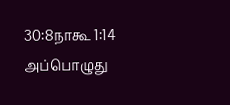30:8நாகூ 1:14 அப்பொழுது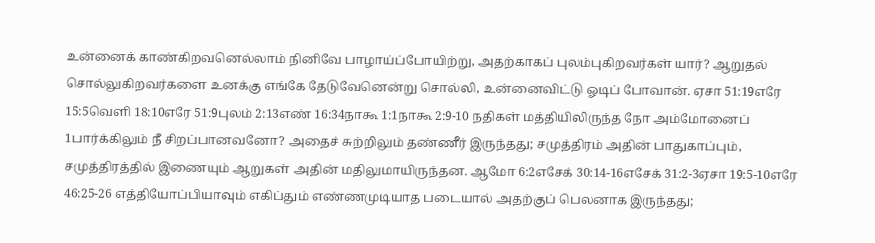உன்னைக் காண்கிறவனெல்லாம் நினிவே பாழாய்ப்போயிற்று, அதற்காகப் புலம்புகிறவர்கள் யார்? ஆறுதல் சொல்லுகிறவர்களை உனக்கு எங்கே தேடுவேனென்று சொல்லி, உன்னைவிட்டு ஓடிப் போவான். ஏசா 51:19எரே 15:5வெளி 18:10எரே 51:9புலம் 2:13எண் 16:34நாகூ 1:1நாகூ 2:9-10 நதிகள் மத்தியிலிருந்த நோ அம்மோனைப் 1பார்க்கிலும் நீ சிறப்பானவனோ? அதைச் சுற்றிலும் தண்ணீர் இருந்தது; சமுத்திரம் அதின் பாதுகாப்பும், சமுத்திரத்தில் இணையும் ஆறுகள் அதின் மதிலுமாயிருந்தன. ஆமோ 6:2எசேக் 30:14-16எசேக் 31:2-3ஏசா 19:5-10எரே 46:25-26 எத்தியோப்பியாவும் எகிப்தும் எண்ணமுடியாத படையால் அதற்குப் பெலனாக இருந்தது;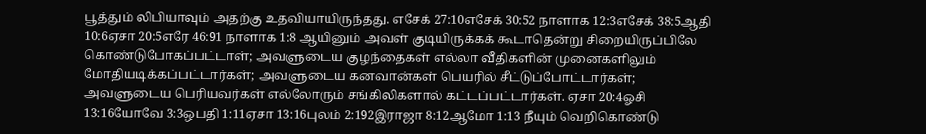பூத்தும் லிபியாவும் அதற்கு உதவியாயிருந்தது. எசேக் 27:10எசேக் 30:52 நாளாக 12:3எசேக் 38:5ஆதி 10:6ஏசா 20:5எரே 46:91 நாளாக 1:8 ஆயினும் அவள் குடியிருக்கக் கூடாதென்று சிறையிருப்பிலே கொண்டுபோகப்பட்டாள்; அவளுடைய குழந்தைகள் எல்லா வீதிகளின் முனைகளிலும் மோதியடிக்கப்பட்டார்கள்; அவளுடைய கனவான்கள் பெயரில் சீட்டுப்போட்டார்கள்; அவளுடைய பெரியவர்கள் எல்லோரும் சங்கிலிகளால் கட்டப்பட்டார்கள். ஏசா 20:4ஓசி 13:16யோவே 3:3ஒபதி 1:11ஏசா 13:16புலம் 2:192இராஜா 8:12ஆமோ 1:13 நீயும் வெறிகொண்டு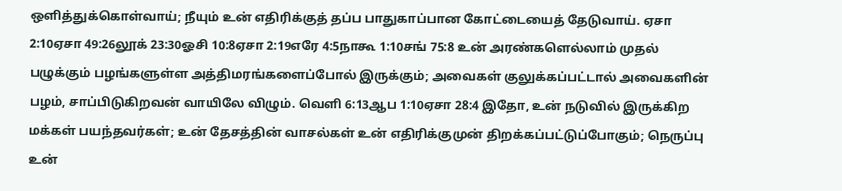ஒளித்துக்கொள்வாய்; நீயும் உன் எதிரிக்குத் தப்ப பாதுகாப்பான கோட்டையைத் தேடுவாய். ஏசா 2:10ஏசா 49:26லூக் 23:30ஓசி 10:8ஏசா 2:19எரே 4:5நாகூ 1:10சங் 75:8 உன் அரண்களெல்லாம் முதல் பழுக்கும் பழங்களுள்ள அத்திமரங்களைப்போல் இருக்கும்; அவைகள் குலுக்கப்பட்டால் அவைகளின் பழம், சாப்பிடுகிறவன் வாயிலே விழும். வெளி 6:13ஆப 1:10ஏசா 28:4 இதோ, உன் நடுவில் இருக்கிற மக்கள் பயந்தவர்கள்; உன் தேசத்தின் வாசல்கள் உன் எதிரிக்குமுன் திறக்கப்பட்டுப்போகும்; நெருப்பு உன்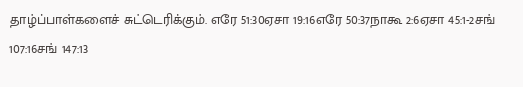தாழ்ப்பாள்களைச் சுட்டெரிக்கும். எரே 51:30ஏசா 19:16எரே 50:37நாகூ 2:6ஏசா 45:1-2சங் 107:16சங் 147:13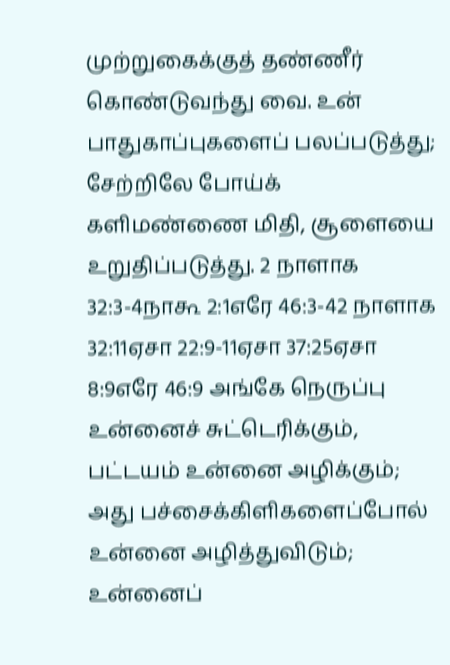முற்றுகைக்குத் தண்ணீர் கொண்டுவந்து வை. உன் பாதுகாப்புகளைப் பலப்படுத்து; சேற்றிலே போய்க் களிமண்ணை மிதி, சூளையை உறுதிப்படுத்து. 2 நாளாக 32:3-4நாகூ 2:1எரே 46:3-42 நாளாக 32:11ஏசா 22:9-11ஏசா 37:25ஏசா 8:9எரே 46:9 அங்கே நெருப்பு உன்னைச் சுட்டெரிக்கும், பட்டயம் உன்னை அழிக்கும்; அது பச்சைக்கிளிகளைப்போல் உன்னை அழித்துவிடும்; உன்னைப்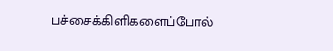பச்சைக்கிளிகளைப்போல்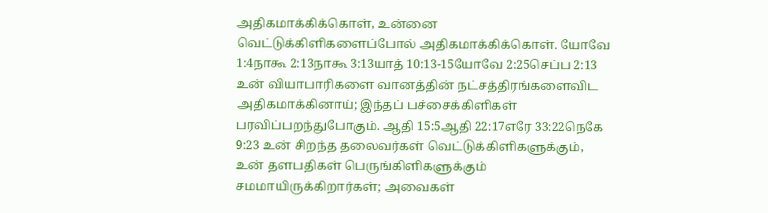அதிகமாக்கிக்கொள், உன்னை வெட்டுக்கிளிகளைப்போல் அதிகமாக்கிக்கொள். யோவே 1:4நாகூ 2:13நாகூ 3:13யாத் 10:13-15யோவே 2:25செப்ப 2:13 உன் வியாபாரிகளை வானத்தின் நட்சத்திரங்களைவிட அதிகமாக்கினாய்; இந்தப் பச்சைக்கிளிகள் பரவிப்பறந்துபோகும். ஆதி 15:5ஆதி 22:17எரே 33:22நெகே 9:23 உன் சிறந்த தலைவர்கள் வெட்டுக்கிளிகளுக்கும், உன் தளபதிகள் பெருங்கிளிகளுக்கும் சமமாயிருக்கிறார்கள்; அவைகள்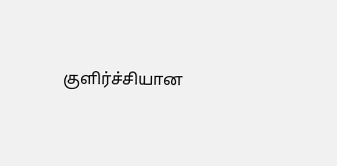குளிர்ச்சியான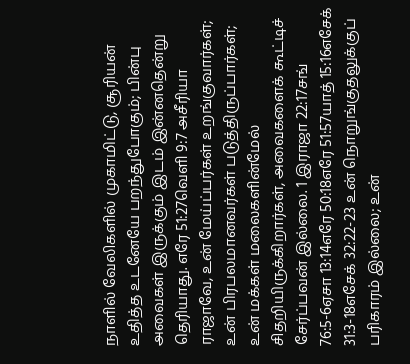நாளில் வேலிகளில் முகாமிட்டு, சூரியன் உதித்த உடனேயே பறந்துபோகும்; பின்பு அவைகள் இருக்கும் இடம் இன்னதென்று தெரியாது. எரே 51:27வெளி 9:7 அசீரியா ராஜாவே, உன் மேய்ப்பர்கள் உறங்குவார்கள்; உன் பிரபலமானவர்கள் படுத்திருப்பார்கள்; உன் மக்கள் மலைகளின்மேல் சிதறியிருக்கிறார்கள், அவைகளைக் கூட்டிச் சேர்ப்பவன் இல்லை. 1 இராஜா 22:17சங் 76:5-6ஏசா 13:14எரே 50:18எரே 51:57யாத் 15:16எசேக் 31:3-18எசேக் 32:22-23 உன் நொறுங்குதலுக்குப் பரிகாரம் இல்லை; உன்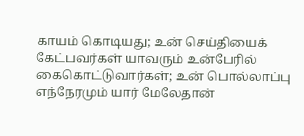காயம் கொடியது; உன் செய்தியைக் கேட்பவர்கள் யாவரும் உன்பேரில் கைகொட்டுவார்கள்; உன் பொல்லாப்பு எந்நேரமும் யார் மேலேதான்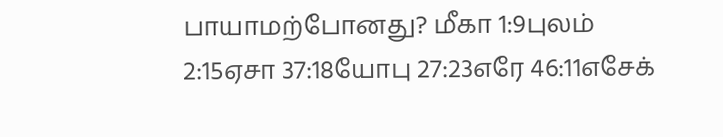பாயாமற்போனது? மீகா 1:9புலம் 2:15ஏசா 37:18யோபு 27:23எரே 46:11எசேக்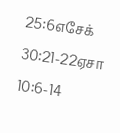25:6எசேக் 30:21-22ஏசா 10:6-14